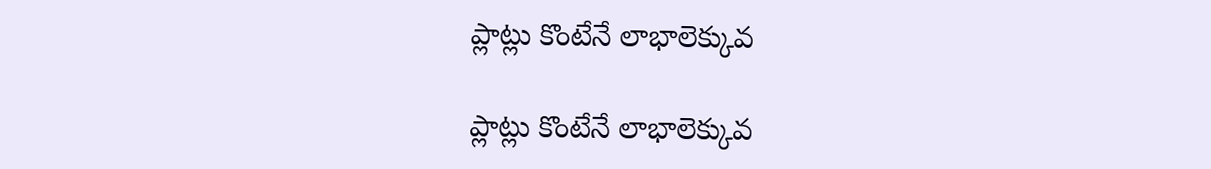ప్లాట్లు కొంటేనే లాభాలెక్కువ

ప్లాట్లు కొంటేనే లాభాలెక్కువ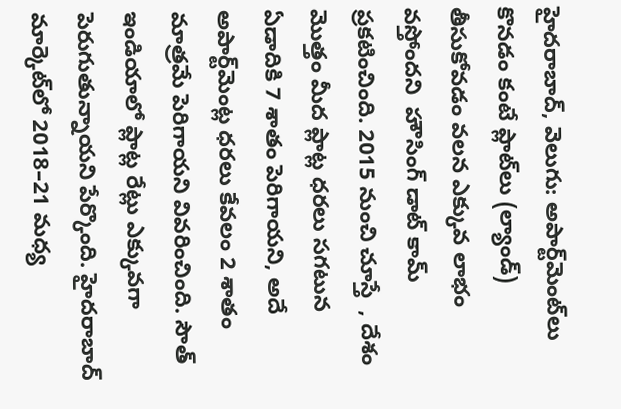హైదరాబాద్‌‌‌‌, వెలుగు: అపార్ట్‌‌మెంట్‌‌లు కొనడం కంటే ప్లాట్‌‌లు (ల్యాండ్‌‌)  తీసుకోవడం వలన ఎక్కువ లాభం వస్తోందని  హౌసింగ్ డాట్‌‌ కామ్‌‌ ప్రకటించింది. 2015 నుంచి చూస్తే  , దేశం మొత్తం మీద ప్లాట్ల ధరలు సగటున ఏడాదికి 7 శాతం పెరిగాయని, అదే అపార్ట్‌‌మెంట్ల ధరలు కేవలం 2 శాతం మాత్రమే పెరిగాయని వివరించింది. సౌత్ ఇండియాలో ప్లాట్ల రేట్లు ఎక్కువగా పెరుగుతున్నాయని పేర్కొంది. హైదరాబాద్‌‌ మార్కెట్‌‌లో 2018–21 మధ్య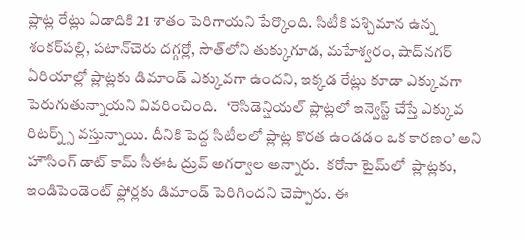ప్లాట్ల రేట్లు ఏడాదికి 21 శాతం పెరిగాయని పేర్కొంది. సిటీకి పశ్చిమాన ఉన్న శంకర్‌‌‌‌పల్లి, పటాన్‌‌చెరు దగ్గర్లో, సౌత్‌‌లోని తుక్కుగూడ, మహేశ్వరం, షాద్‌‌నగర్‌‌‌‌ ఏరియాల్లో ప్లాట్లకు డిమాండ్‌‌ ఎక్కువగా ఉందని, ఇక్కడ రేట్లు కూడా ఎక్కువగా పెరుగుతున్నాయని వివరించింది.   ‘రెసిడెన్షియల్ ప్లాట్లలో ఇన్వెస్ట్‌‌ చేస్తే ఎక్కువ రిటర్న్స్‌‌ వస్తున్నాయి. దీనికి పెద్ద సిటీలలో ప్లాట్ల కొరత ఉండడం ఒక కారణం’ అని హౌసింగ్‌‌ డాట్ కామ్‌‌ సీఈఓ ద్రువ్‌‌ అగర్వాల అన్నారు.  కరోనా టైమ్‌‌లో  ప్లాట్లకు, ఇండిపెండెంట్ ఫ్లోర్లకు డిమాండ్ పెరిగిందని చెప్పారు. ఈ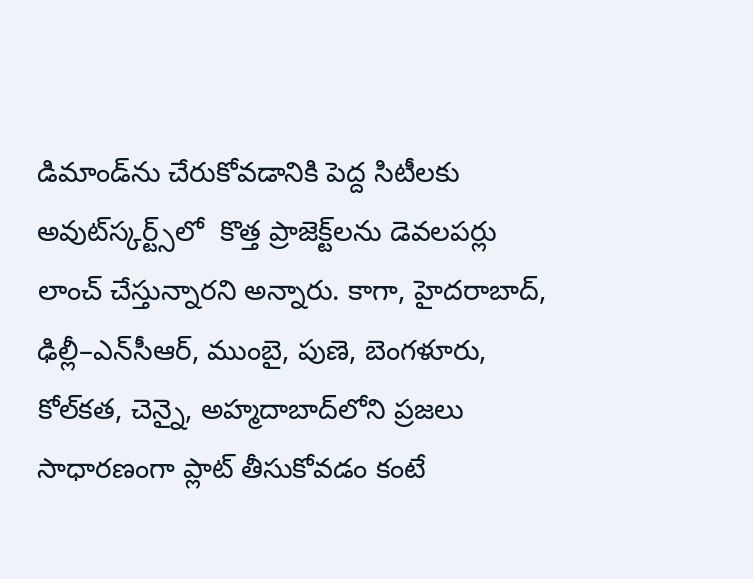డిమాండ్‌‌ను చేరుకోవడానికి పెద్ద సిటీలకు అవుట్‌‌స్కర్ట్స్‌‌లో  కొత్త ప్రాజెక్ట్‌‌లను డెవలపర్లు లాంచ్ చేస్తున్నారని అన్నారు. కాగా, హైదరాబాద్, ఢిల్లీ–ఎన్‌‌సీఆర్‌‌‌‌, ముంబై, పుణె, బెంగళూరు, కోల్‌‌కత, చెన్నై, అహ్మదాబాద్‌‌లోని ప్రజలు సాధారణంగా ప్లాట్‌‌ తీసుకోవడం కంటే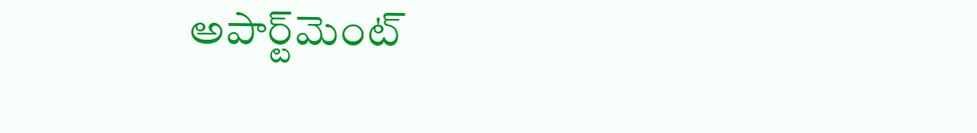అపార్ట్‌‌మెంట్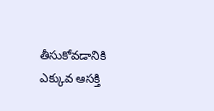తీసుకోవడానికి ఎక్కువ ఆసక్తి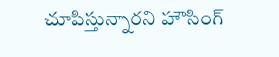చూపిస్తున్నారని హౌసింగ్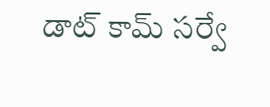డాట్‌‌ కామ్‌‌ సర్వే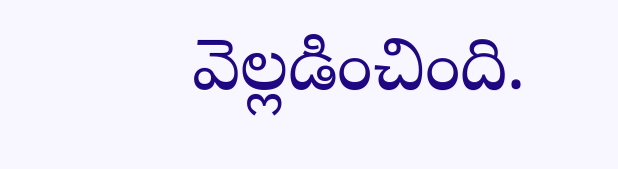వెల్లడించింది.